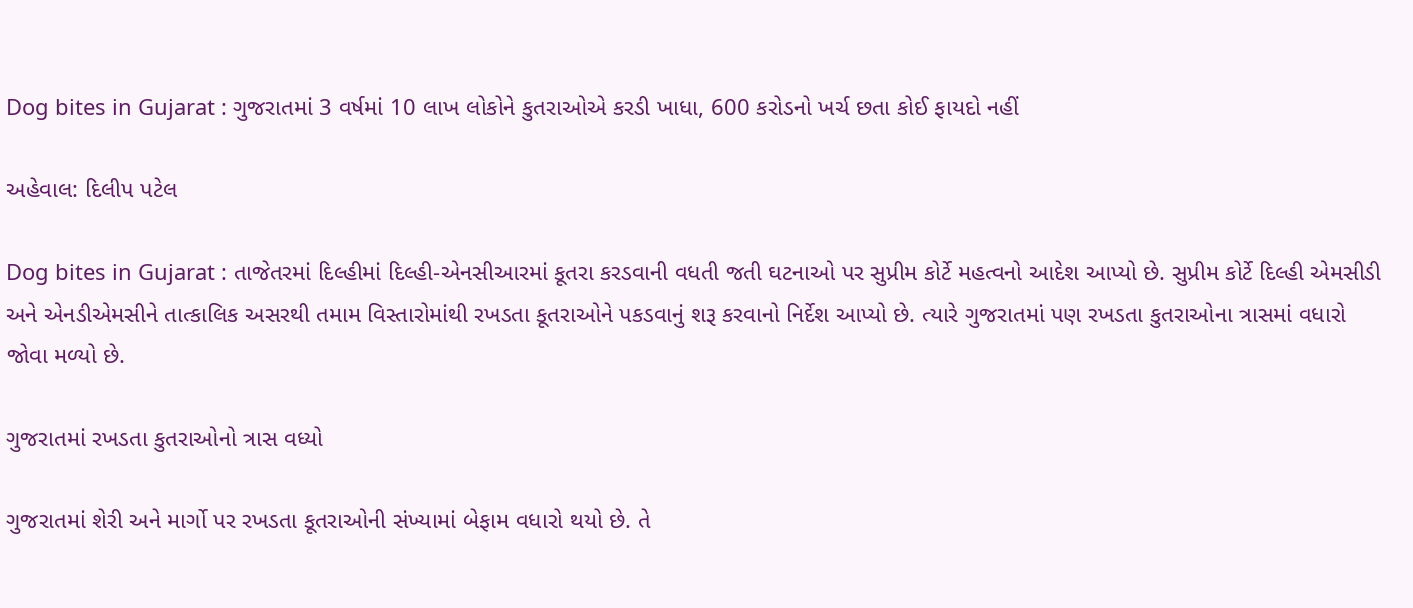Dog bites in Gujarat : ગુજરાતમાં 3 વર્ષમાં 10 લાખ લોકોને કુતરાઓએ કરડી ખાધા, 600 કરોડનો ખર્ચ છતા કોઈ ફાયદો નહીં

અહેવાલ: દિલીપ પટેલ

Dog bites in Gujarat : તાજેતરમાં દિલ્હીમાં દિલ્હી-એનસીઆરમાં કૂતરા કરડવાની વધતી જતી ઘટનાઓ પર સુપ્રીમ કોર્ટે મહત્વનો આદેશ આપ્યો છે. સુપ્રીમ કોર્ટે દિલ્હી એમસીડી અને એનડીએમસીને તાત્કાલિક અસરથી તમામ વિસ્તારોમાંથી રખડતા કૂતરાઓને પકડવાનું શરૂ કરવાનો નિર્દેશ આપ્યો છે. ત્યારે ગુજરાતમાં પણ રખડતા કુતરાઓના ત્રાસમાં વધારો જોવા મળ્યો છે.

ગુજરાતમાં રખડતા કુતરાઓનો ત્રાસ વધ્યો

ગુજરાતમાં શેરી અને માર્ગો પર રખડતા કૂતરાઓની સંખ્યામાં બેફામ વધારો થયો છે. તે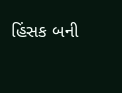હિંસક બની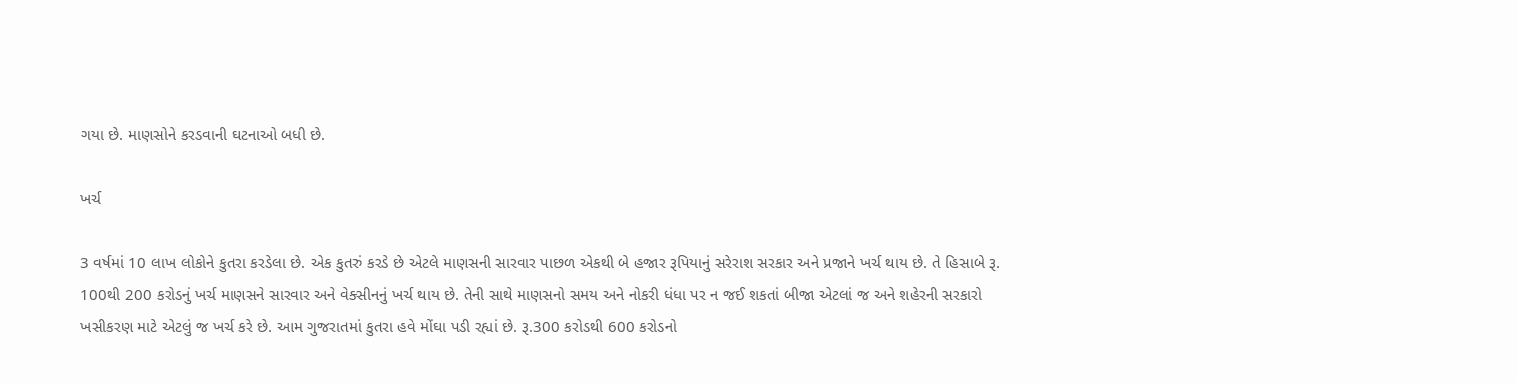ગયા છે. માણસોને કરડવાની ઘટનાઓ બધી છે.

ખર્ચ

3 વર્ષમાં 10 લાખ લોકોને કુતરા કરડેલા છે. એક કુતરું કરડે છે એટલે માણસની સારવાર પાછળ એકથી બે હજાર રૂપિયાનું સરેરાશ સરકાર અને પ્રજાને ખર્ચ થાય છે. તે હિસાબે રૂ. 100થી 200 કરોડનું ખર્ચ માણસને સારવાર અને વેક્સીનનું ખર્ચ થાય છે. તેની સાથે માણસનો સમય અને નોકરી ધંધા પર ન જઈ શકતાં બીજા એટલાં જ અને શહેરની સરકારો ખસીકરણ માટે એટલું જ ખર્ચ કરે છે. આમ ગુજરાતમાં કુતરા હવે મોંઘા પડી રહ્યાં છે. રૂ.300 કરોડથી 600 કરોડનો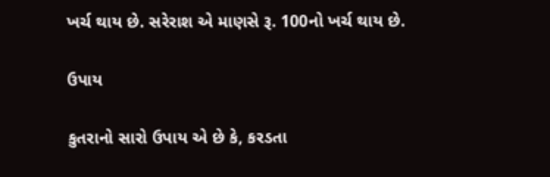ખર્ચ થાય છે. સરેરાશ એ માણસે રૂ. 100નો ખર્ચ થાય છે.

ઉપાય

કુતરાનો સારો ઉપાય એ છે કે, કરડતા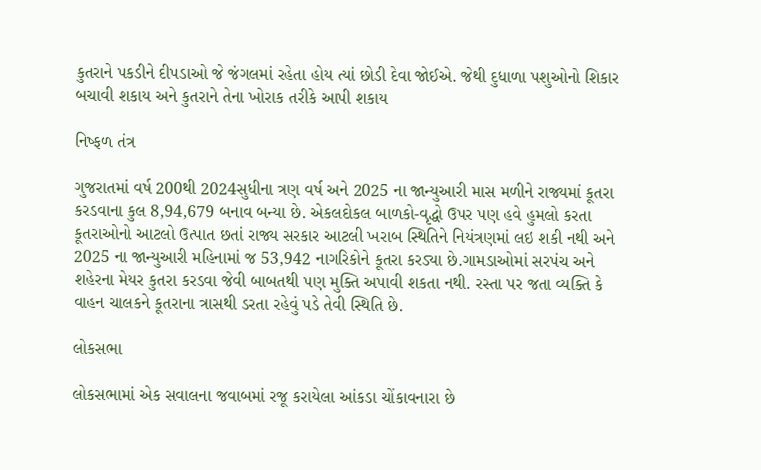કુતરાને પકડીને દીપડાઓ જે જંગલમાં રહેતા હોય ત્યાં છોડી દેવા જોઈએ. જેથી દુધાળા પશુઓનો શિકાર બચાવી શકાય અને કુતરાને તેના ખોરાક તરીકે આપી શકાય

નિષ્ફળ તંત્ર

ગુજરાતમાં વર્ષ 200થી 2024સુધીના ત્રણ વર્ષ અને 2025 ના જાન્યુઆરી માસ મળીને રાજ્યમાં કૂતરા કરડવાના કુલ 8,94,679 બનાવ બન્યા છે. એકલદોકલ બાળકો-વૃદ્ધો ઉપર પણ હવે હુમલો કરતા કૂતરાઓનો આટલો ઉત્પાત છતાં રાજ્ય સરકાર આટલી ખરાબ સ્થિતિને નિયંત્રણમાં લઇ શકી નથી અને 2025 ના જાન્યુઆરી મહિનામાં જ 53,942 નાગરિકોને કૂતરા કરડ્યા છે.ગામડાઓમાં સરપંચ અને શહેરના મેયર કુતરા કરડવા જેવી બાબતથી પણ મુક્તિ અપાવી શકતા નથી. રસ્તા પર જતા વ્યક્તિ કે વાહન ચાલકને કૂતરાના ત્રાસથી ડરતા રહેવું પડે તેવી સ્થિતિ છે.

લોકસભા

લોકસભામાં એક સવાલના જવાબમાં રજૂ કરાયેલા આંકડા ચોંકાવનારા છે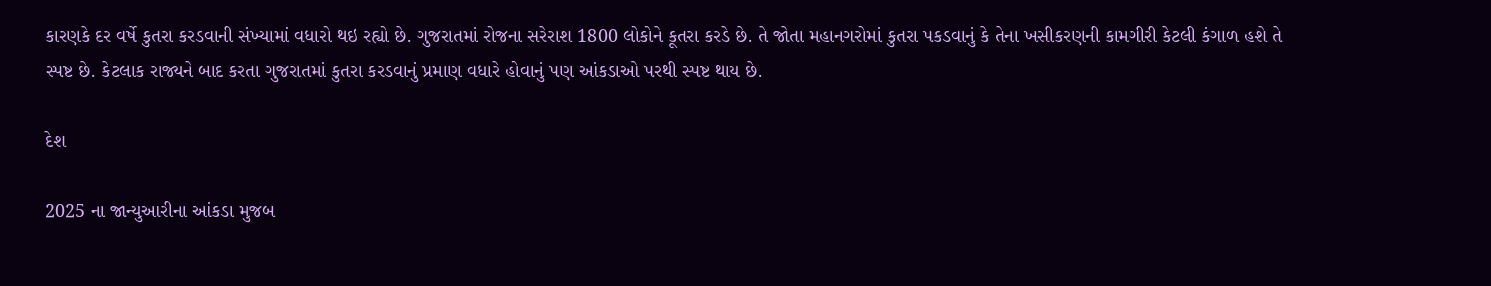કારણકે દર વર્ષે કુતરા કરડવાની સંખ્યામાં વધારો થઇ રહ્યો છે. ગુજરાતમાં રોજના સરેરાશ 1800 લોકોને કૂતરા કરડે છે. તે જોતા મહાનગરોમાં કુતરા પકડવાનું કે તેના ખસીકરણની કામગીરી કેટલી કંગાળ હશે તે સ્પષ્ટ છે. કેટલાક રાજ્યને બાદ કરતા ગુજરાતમાં કુતરા કરડવાનું પ્રમાણ વધારે હોવાનું પણ આંકડાઓ પરથી સ્પષ્ટ થાય છે.

દેશ

2025 ના જાન્યુઆરીના આંકડા મુજબ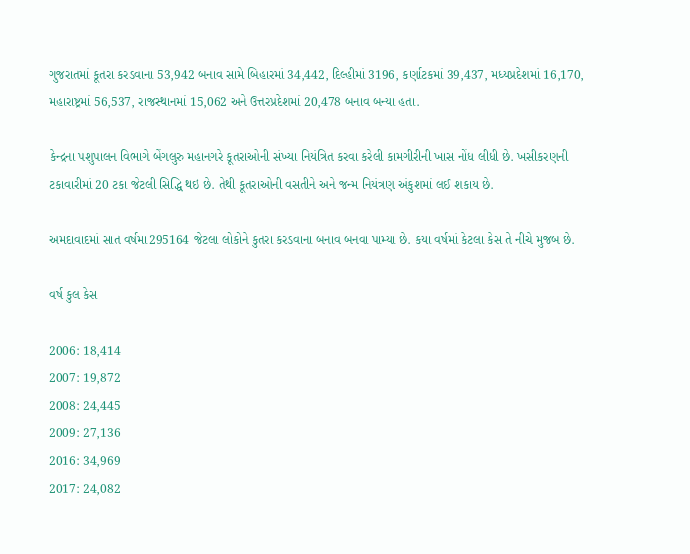ગુજરાતમાં કૂતરા કરડવાના 53,942 બનાવ સામે બિહારમાં 34,442, દિલ્હીમાં 3196, કર્ણાટકમાં 39,437, મધ્યપ્રદેશમાં 16,170, મહારાષ્ટ્રમાં 56,537, રાજસ્થાનમાં 15,062 અને ઉત્તરપ્રદેશમાં 20,478 બનાવ બન્યા હતા.

કેન્દ્રના પશુપાલન વિભાગે બેંગલુરુ મહાનગરે કૂતરાઓની સંખ્યા નિયંત્રિત કરવા કરેલી કામગીરીની ખાસ નોંધ લીધી છે. ખસીકરણની ટકાવારીમાં 20 ટકા જેટલી સિદ્ધિ થઇ છે. તેથી કૂતરાઓની વસતીને અને જન્મ નિયંત્રણ અંકુશમાં લઈ શકાય છે.

અમદાવાદમાં સાત વર્ષમા295164 જેટલા લોકોને કુતરા કરડવાના બનાવ બનવા પામ્‍યા છે. કયા વર્ષમાં કેટલા કેસ તે નીચે મુજબ છે.

વર્ષ કુલ કેસ

2006: 18,414
2007: 19,872
2008: 24,445
2009: 27,136
2016: 34,969
2017: 24,082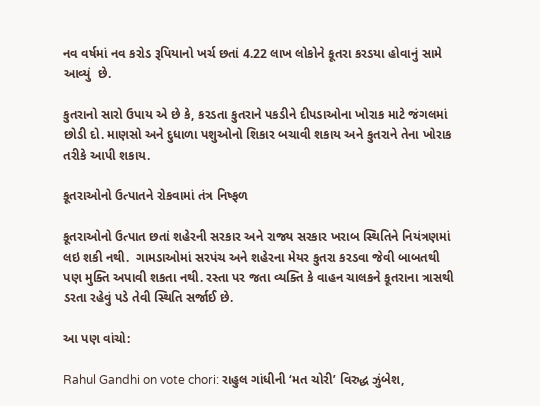નવ વર્ષમાં નવ કરોડ રૂપિયાનો ખર્ચ છતાં 4.22 લાખ લોકોને કૂતરા કરડયા હોવાનું સામે આવ્યું  છે.

કુતરાનો સારો ઉપાય એ છે કે, કરડતા કુતરાને પકડીને દીપડાઓના ખોરાક માટે જંગલમાં છોડી દો. માણસો અને દુધાળા પશુઓનો શિકાર બચાવી શકાય અને કુતરાને તેના ખોરાક તરીકે આપી શકાય.

કૂતરાઓનો ઉત્પાતને રોકવામાં તંત્ર નિષ્ફળ

કૂતરાઓનો ઉત્પાત છતાં શહેરની સરકાર અને રાજ્ય સરકાર ખરાબ સ્થિતિને નિયંત્રણમાં લઇ શકી નથી.  ગામડાઓમાં સરપંચ અને શહેરના મેયર કુતરા કરડવા જેવી બાબતથી પણ મુક્તિ અપાવી શકતા નથી. રસ્તા પર જતા વ્યક્તિ કે વાહન ચાલકને કૂતરાના ત્રાસથી ડરતા રહેવું પડે તેવી સ્થિતિ સર્જાઈ છે.

આ પણ વાંચો:

Rahul Gandhi on vote chori: રાહુલ ગાંધીની ‘મત ચોરી’ વિરુદ્ધ ઝુંબેશ,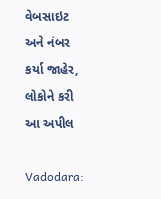વેબસાઇટ અને નંબર કર્યા જાહેર, લોકોને કરી આ અપીલ

Vadodara: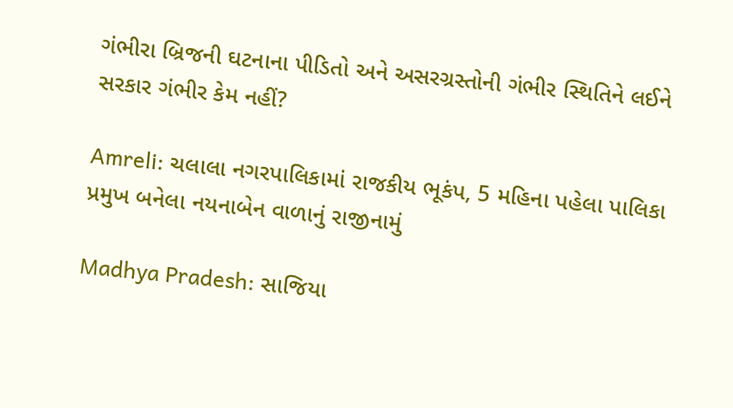ગંભીરા બ્રિજની ઘટનાના પીડિતો અને અસરગ્રસ્તોની ગંભીર સ્થિતિને લઈને સરકાર ગંભીર કેમ નહીં?

Amreli: ચલાલા નગરપાલિકામાં રાજકીય ભૂકંપ, 5 મહિના પહેલા પાલિકા પ્રમુખ બનેલા નયનાબેન વાળાનું રાજીનામું

Madhya Pradesh: સાજિયા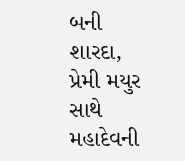બની શારદા, પ્રેમી મયુર સાથે મહાદેવની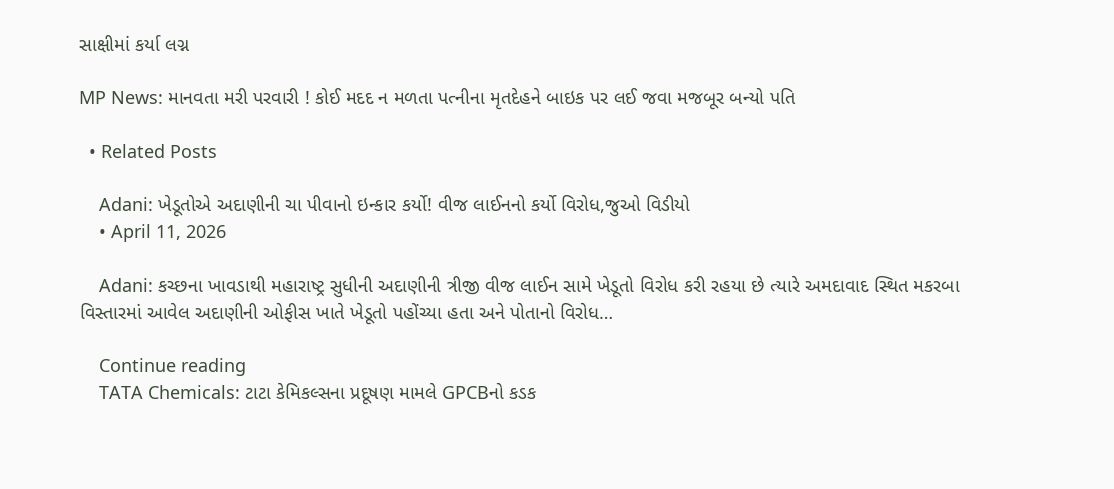સાક્ષીમાં કર્યા લગ્ન

MP News: માનવતા મરી પરવારી ! કોઈ મદદ ન મળતા પત્નીના મૃતદેહને બાઇક પર લઈ જવા મજબૂર બન્યો પતિ

  • Related Posts

    Adani: ખેડૂતોએ અદાણીની ચા પીવાનો ઇન્કાર કર્યો! વીજ લાઈનનો કર્યો વિરોધ,જુઓ વિડીયો
    • April 11, 2026

    Adani: કચ્છના ખાવડાથી મહારાષ્ટ્ર સુધીની અદાણીની ત્રીજી વીજ લાઈન સામે ખેડૂતો વિરોધ કરી રહયા છે ત્યારે અમદાવાદ સ્થિત મકરબા વિસ્તારમાં આવેલ અદાણીની ઓફીસ ખાતે ખેડૂતો પહોંચ્યા હતા અને પોતાનો વિરોધ…

    Continue reading
    TATA Chemicals: ટાટા કેમિકલ્સના પ્રદૂષણ મામલે GPCBનો કડક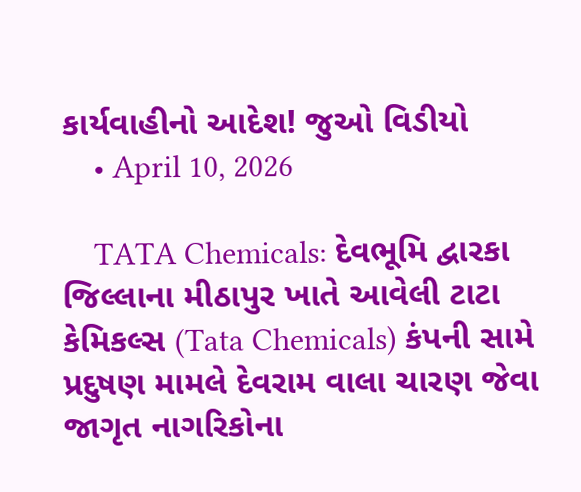કાર્યવાહીનો આદેશ! જુઓ વિડીયો
    • April 10, 2026

    TATA Chemicals: દેવભૂમિ દ્વારકા જિલ્લાના મીઠાપુર ખાતે આવેલી ટાટા કેમિકલ્સ (Tata Chemicals) કંપની સામે પ્રદુષણ મામલે દેવરામ વાલા ચારણ જેવા જાગૃત નાગરિકોના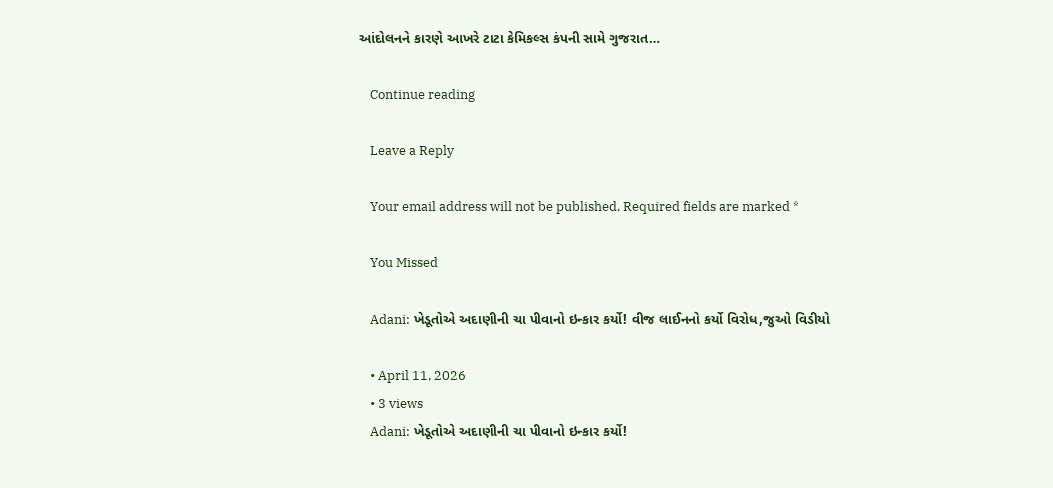આંદોલનને કારણે આખરે ટાટા કેમિકલ્સ કંપની સામે ગુજરાત…

    Continue reading

    Leave a Reply

    Your email address will not be published. Required fields are marked *

    You Missed

    Adani: ખેડૂતોએ અદાણીની ચા પીવાનો ઇન્કાર કર્યો! વીજ લાઈનનો કર્યો વિરોધ,જુઓ વિડીયો

    • April 11, 2026
    • 3 views
    Adani: ખેડૂતોએ અદાણીની ચા પીવાનો ઇન્કાર કર્યો!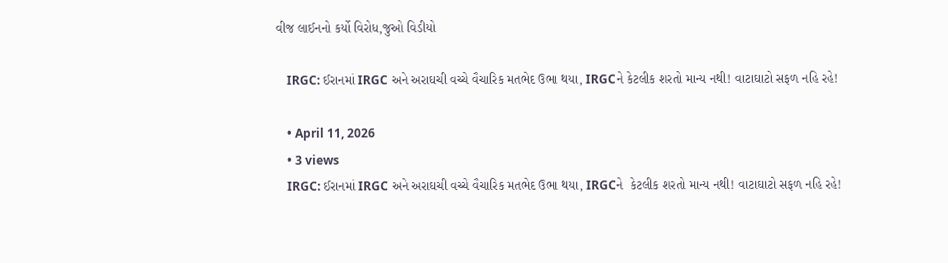વીજ લાઈનનો કર્યો વિરોધ,જુઓ વિડીયો

    IRGC: ઈરાનમાં IRGC અને અરાઘચી વચ્ચે વૈચારિક મતભેદ ઉભા થયા, IRGCને કેટલીક શરતો માન્ય નથી! વાટાઘાટો સફળ નહિ રહે!

    • April 11, 2026
    • 3 views
    IRGC: ઈરાનમાં IRGC અને અરાઘચી વચ્ચે વૈચારિક મતભેદ ઉભા થયા, IRGCને  કેટલીક શરતો માન્ય નથી! વાટાઘાટો સફળ નહિ રહે!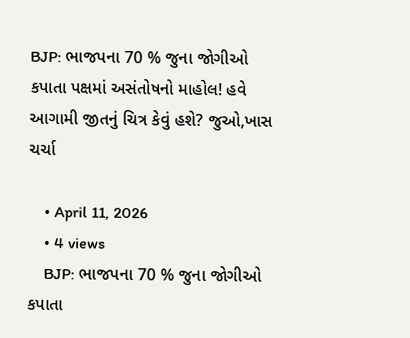BJP: ભાજપના 70 % જુના જોગીઓ કપાતા પક્ષમાં અસંતોષનો માહોલ! હવે આગામી જીતનું ચિત્ર કેવું હશે? જુઓ,ખાસ ચર્ચા

    • April 11, 2026
    • 4 views
    BJP: ભાજપના 70 % જુના જોગીઓ કપાતા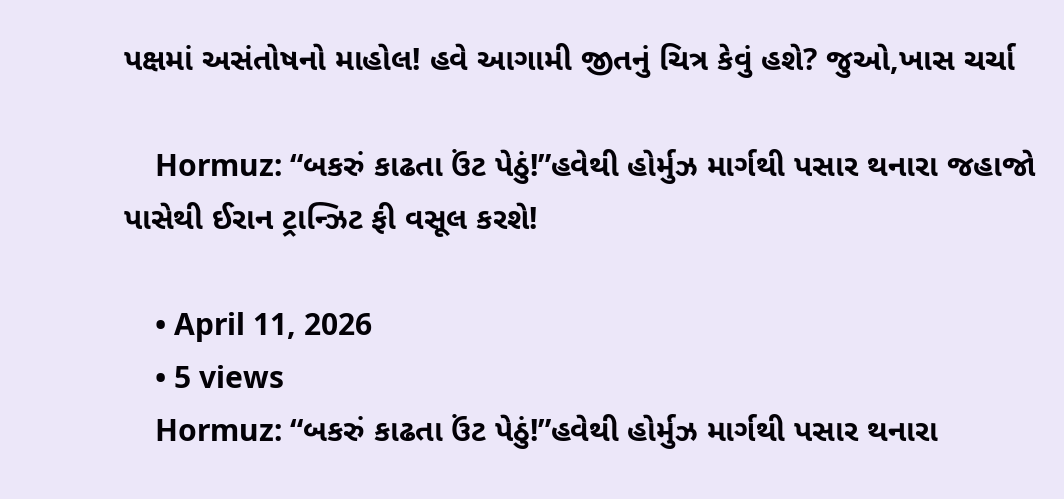પક્ષમાં અસંતોષનો માહોલ! હવે આગામી જીતનું ચિત્ર કેવું હશે? જુઓ,ખાસ ચર્ચા

    Hormuz: “બકરું કાઢતા ઉંટ પેઠું!”હવેથી હોર્મુઝ માર્ગથી પસાર થનારા જહાજો પાસેથી ઈરાન ટ્રાન્ઝિટ ફી વસૂલ કરશે!

    • April 11, 2026
    • 5 views
    Hormuz: “બકરું કાઢતા ઉંટ પેઠું!”હવેથી હોર્મુઝ માર્ગથી પસાર થનારા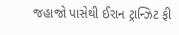જહાજો પાસેથી ઈરાન ટ્રાન્ઝિટ ફી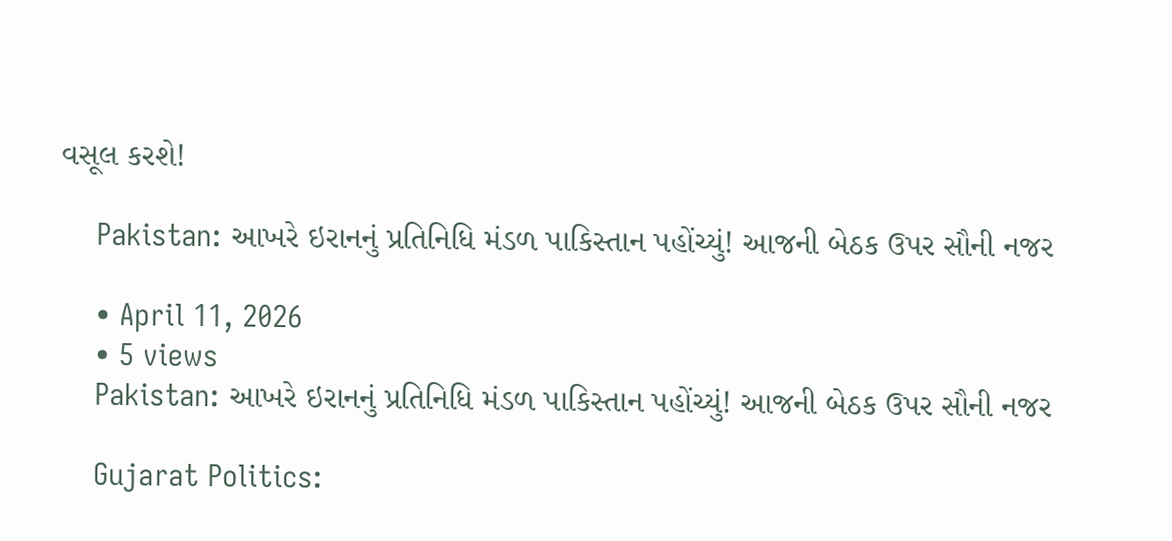વસૂલ કરશે!

    Pakistan: આખરે ઇરાનનું પ્રતિનિધિ મંડળ પાકિસ્તાન પહોંચ્યું! આજની બેઠક ઉપર સૌની નજર

    • April 11, 2026
    • 5 views
    Pakistan: આખરે ઇરાનનું પ્રતિનિધિ મંડળ પાકિસ્તાન પહોંચ્યું! આજની બેઠક ઉપર સૌની નજર

    Gujarat Politics: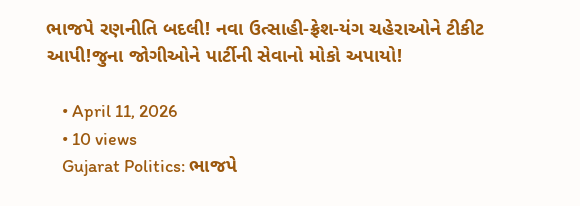ભાજપે રણનીતિ બદલી! નવા ઉત્સાહી-ફ્રેશ-યંગ ચહેરાઓને ટીકીટ આપી!જુના જોગીઓને પાર્ટીની સેવાનો મોકો અપાયો!

    • April 11, 2026
    • 10 views
    Gujarat Politics: ભાજપે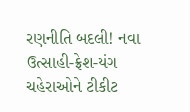રણનીતિ બદલી! નવા ઉત્સાહી-ફ્રેશ-યંગ ચહેરાઓને ટીકીટ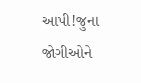આપી!જુના જોગીઓને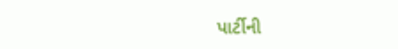પાર્ટીની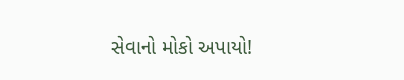સેવાનો મોકો અપાયો!